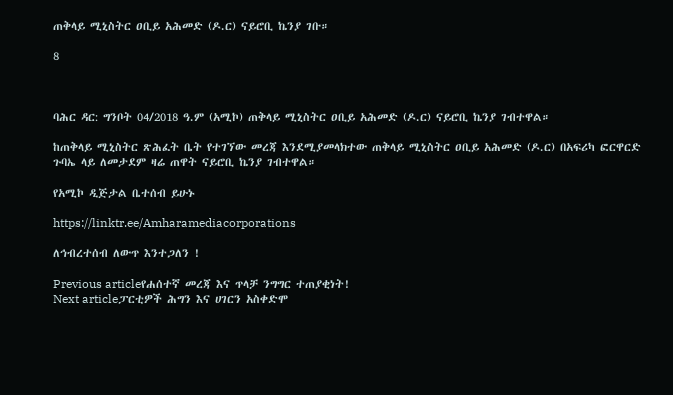ጠቅላይ ሚኒስትር ዐቢይ አሕመድ (ዶ.ር) ናይሮቢ ኬንያ ገቡ።

8



ባሕር ዳር: ግንቦት 04/2018 ዓ.ም (አሚኮ) ጠቅላይ ሚኒስትር ዐቢይ አሕመድ (ዶ.ር) ናይሮቢ ኬንያ ገብተዋል።

ከጠቅላይ ሚኒስትር ጽሕፈት ቤት የተገኘው መረጃ እንደሚያመላክተው ጠቅላይ ሚኒስትር ዐቢይ አሕመድ (ዶ.ር) በአፍሪካ ፎርዋርድ ጉባኤ ላይ ለመታደም ዛሬ ጠዋት ናይሮቢ ኬንያ ገብተዋል።

የአሚኮ ዲጅታል ቤተሰብ ይሁኑ

https://linktr.ee/Amharamediacorporations

ለኅብረተሰብ ለውጥ እንተጋለን !

Previous articleየሐሰተኛ መረጃ እና ጥላቻ ንግግር ተጠያቂነት!
Next articleፓርቲዎች ሕግን እና ሀገርን አስቀድሞ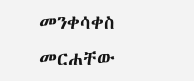መንቀሳቀስ መርሐቸው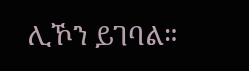ሊኾን ይገባል።